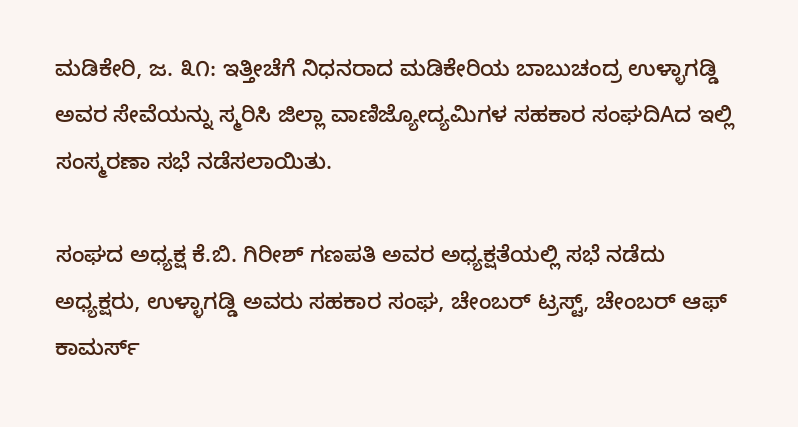ಮಡಿಕೇರಿ, ಜ. ೩೧: ಇತ್ತೀಚೆಗೆ ನಿಧನರಾದ ಮಡಿಕೇರಿಯ ಬಾಬುಚಂದ್ರ ಉಳ್ಳಾಗಡ್ಡಿ ಅವರ ಸೇವೆಯನ್ನು ಸ್ಮರಿಸಿ ಜಿಲ್ಲಾ ವಾಣಿಜ್ಯೋದ್ಯಮಿಗಳ ಸಹಕಾರ ಸಂಘದಿAದ ಇಲ್ಲಿ ಸಂಸ್ಮರಣಾ ಸಭೆ ನಡೆಸಲಾಯಿತು.

ಸಂಘದ ಅಧ್ಯಕ್ಷ ಕೆ.ಬಿ. ಗಿರೀಶ್ ಗಣಪತಿ ಅವರ ಅಧ್ಯಕ್ಷತೆಯಲ್ಲಿ ಸಭೆ ನಡೆದು ಅಧ್ಯಕ್ಷರು, ಉಳ್ಳಾಗಡ್ಡಿ ಅವರು ಸಹಕಾರ ಸಂಘ, ಚೇಂಬರ್ ಟ್ರಸ್ಟ್, ಚೇಂಬರ್ ಆಫ್ ಕಾಮರ್ಸ್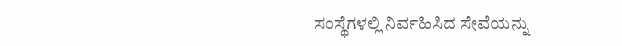ಸಂಸ್ಥೆಗಳಲ್ಲಿ ನಿರ್ವಹಿಸಿದ ಸೇವೆಯನ್ನು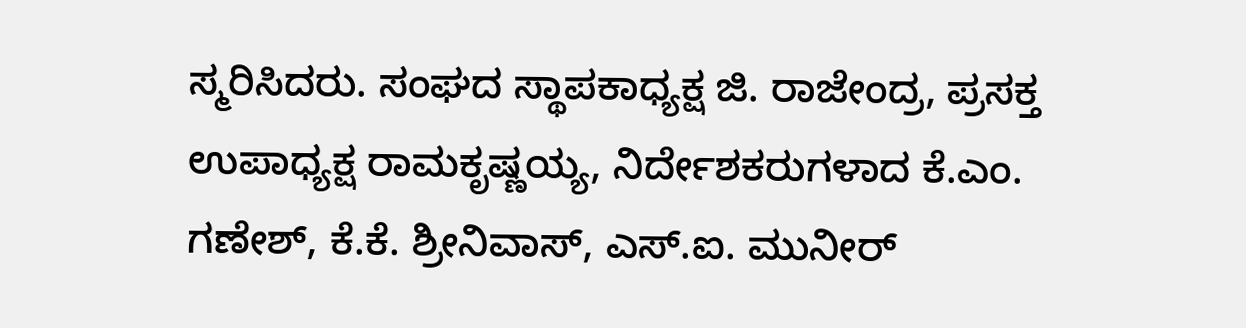ಸ್ಮರಿಸಿದರು. ಸಂಘದ ಸ್ಥಾಪಕಾಧ್ಯಕ್ಷ ಜಿ. ರಾಜೇಂದ್ರ, ಪ್ರಸಕ್ತ ಉಪಾಧ್ಯಕ್ಷ ರಾಮಕೃಷ್ಣಯ್ಯ, ನಿರ್ದೇಶಕರುಗಳಾದ ಕೆ.ಎಂ. ಗಣೇಶ್, ಕೆ.ಕೆ. ಶ್ರೀನಿವಾಸ್, ಎಸ್.ಐ. ಮುನೀರ್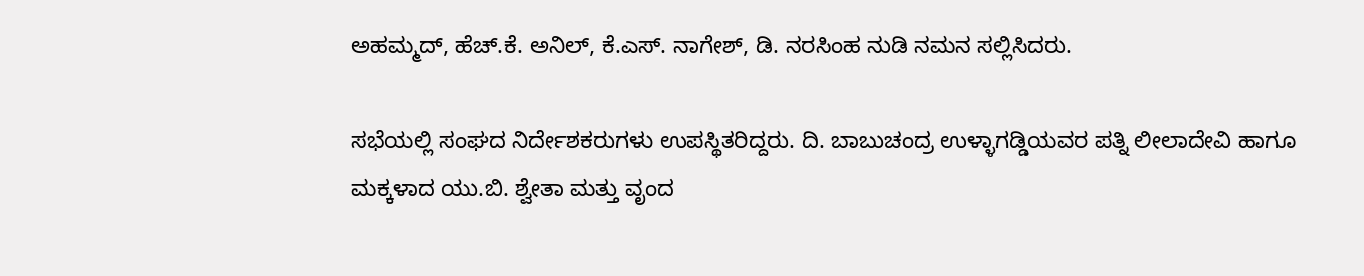ಅಹಮ್ಮದ್, ಹೆಚ್.ಕೆ. ಅನಿಲ್, ಕೆ.ಎಸ್. ನಾಗೇಶ್, ಡಿ. ನರಸಿಂಹ ನುಡಿ ನಮನ ಸಲ್ಲಿಸಿದರು.

ಸಭೆಯಲ್ಲಿ ಸಂಘದ ನಿರ್ದೇಶಕರುಗಳು ಉಪಸ್ಥಿತರಿದ್ದರು. ದಿ. ಬಾಬುಚಂದ್ರ ಉಳ್ಳಾಗಡ್ಡಿಯವರ ಪತ್ನಿ ಲೀಲಾದೇವಿ ಹಾಗೂ ಮಕ್ಕಳಾದ ಯು.ಬಿ. ಶ್ವೇತಾ ಮತ್ತು ವೃಂದ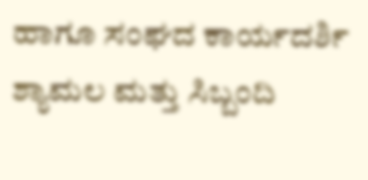ಹಾಗೂ ಸಂಘದ ಕಾರ್ಯದರ್ಶಿ ಶ್ಯಾಮಲ ಮತ್ತು ಸಿಬ್ಬಂದಿ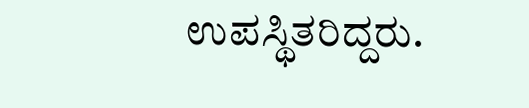ಉಪಸ್ಥಿತರಿದ್ದರು.